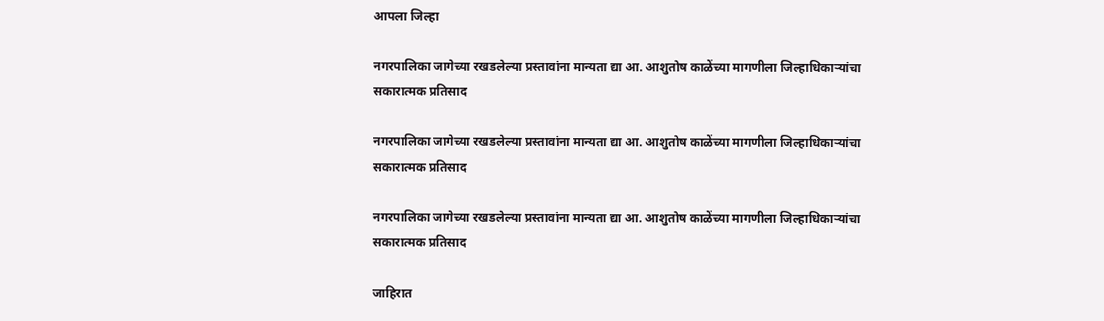आपला जिल्हा

नगरपालिका जागेच्या रखडलेल्या प्रस्तावांना मान्यता द्या आ. आशुतोष काळेंच्या मागणीला जिल्हाधिकाऱ्यांचा सकारात्मक प्रतिसाद

नगरपालिका जागेच्या रखडलेल्या प्रस्तावांना मान्यता द्या आ. आशुतोष काळेंच्या मागणीला जिल्हाधिकाऱ्यांचा सकारात्मक प्रतिसाद

नगरपालिका जागेच्या रखडलेल्या प्रस्तावांना मान्यता द्या आ. आशुतोष काळेंच्या मागणीला जिल्हाधिकाऱ्यांचा सकारात्मक प्रतिसाद

जाहिरात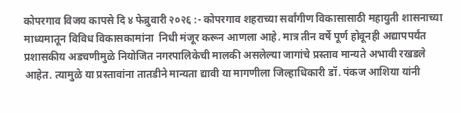कोपरगाव विजय कापसे दि ४ फेब्रुवारी २०२६ :- कोपरगाव शहराच्या सर्वांगीण विकासासाठी महायुती शासनाच्या माध्यमातून विविध विकासकामांना  निधी मंजूर करून आणला आहे. मात्र तीन वर्षे पूर्ण होवूनही अद्यापपर्यंत प्रशासकीय अडचणीमुळे नियोजित नगरपालिकेची मालकी असलेल्या जागांचे प्रस्ताव मान्यते अभावी रखडले आहेत. त्यामुळे या प्रस्तावांना तातडीने मान्यता द्यावी या मागणीला जिल्हाधिकारी डॉ. पंकज आशिया यांनी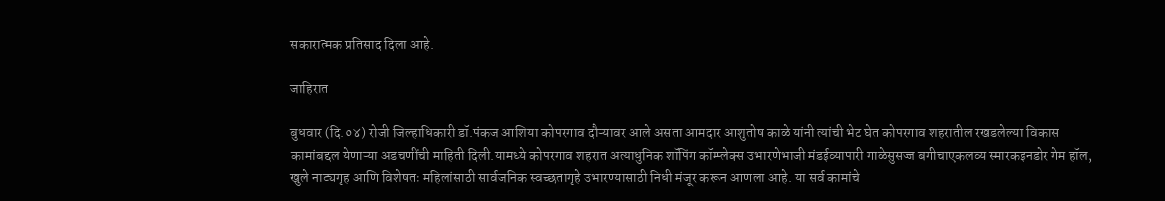सकारात्मक प्रतिसाद दिला आहे.

जाहिरात

बुधवार (दि.०४) रोजी जिल्हाधिकारी डॉ.पंकज आशिया कोपरगाव दौऱ्यावर आले असता आमदार आशुतोष काळे यांनी त्यांची भेट घेत कोपरगाव शहरातील रखडलेल्या विकास कामांबद्दल येणाऱ्या अडचणींची माहिती दिली.यामध्ये कोपरगाव शहरात अत्याधुनिक शॉपिंग कॉम्प्लेक्स उभारणेभाजी मंडईव्यापारी गाळेसुसज्ज बगीचाएकलव्य स्मारकइनडोर गेम हॉल, खुले नाट्यगृह आणि विशेषतः महिलांसाठी सार्वजनिक स्वच्छतागृहे उभारण्यासाठी निधी मंजूर करून आणला आहे. या सर्व कामांचे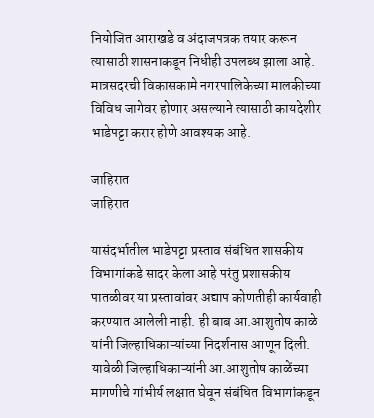नियोजित आराखडे व अंदाजपत्रक तयार करून त्यासाठी शासनाकडून निधीही उपलब्ध झाला आहे. मात्रसदरची विकासकामे नगरपालिकेच्या मालकीच्या विविध जागेवर होणार असल्याने त्यासाठी कायदेशीर भाडेपट्टा करार होणे आवश्यक आहे.

जाहिरात
जाहिरात

यासंदर्भातील भाडेपट्टा प्रस्ताव संबंधित शासकीय विभागांकडे सादर केला आहे परंतु प्रशासकीय पातळीवर या प्रस्तावांवर अद्याप कोणतीही कार्यवाही करण्यात आलेली नाही. ही बाब आ.आशुतोष काळे यांनी जिल्हाधिकाऱ्यांच्या निदर्शनास आणून दिली. यावेळी जिल्हाधिकाऱ्यांनी आ.आशुतोष काळेंच्या मागणीचे गांभीर्य लक्षात घेवून संबंधित विभागांकडून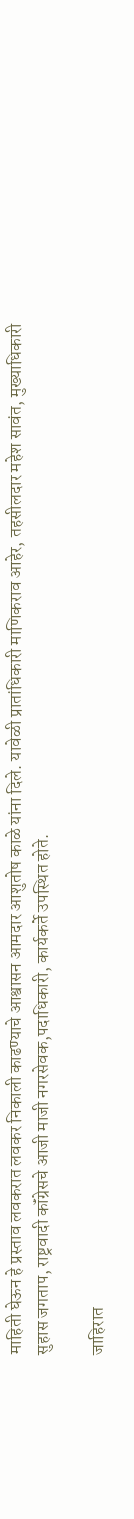माहिती घेऊन हे प्रस्ताव लवकरात लवकर निकाली काढण्याचे आश्वासन आमदार आशुतोष काळे यांना दिले. यावेळी प्रातांधिकारी माणिकराव आहेर, तहसीलदार महेश सावंत, मुख्याधिकारी सुहास जगताप, राष्ट्रवादी कॉंग्रेसचे आजी माजी नगरसेवक,पदाधिकारी, कार्यकर्ते उपस्थित होते.

जाहिरात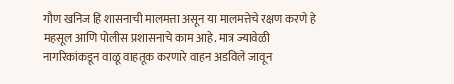गौण खनिज हि शासनाची मालमत्ता असून या मालमत्तेचे रक्षण करणे हे महसूल आणि पोलीस प्रशासनाचे काम आहे. मात्र ज्यावेळी नागरिकांकडून वाळू वाहतूक करणारे वाहन अडविले जावून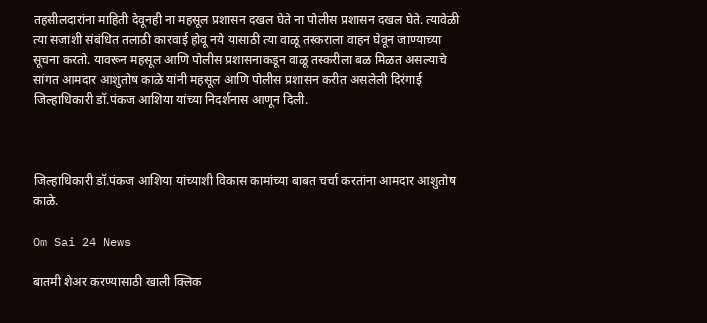तहसीलदारांना माहिती देवूनही ना महसूल प्रशासन दखल घेते ना पोलीस प्रशासन दखल घेते. त्यावेळी त्या सजाशी संबंधित तलाठी कारवाई होवू नये यासाठी त्या वाळू तस्कराला वाहन घेवून जाण्याच्या सूचना करतो. यावरून महसूल आणि पोलीस प्रशासनाकडून वाळू तस्करीला बळ मिळत असल्याचे सांगत आमदार आशुतोष काळे यांनी महसूल आणि पोलीस प्रशासन करीत असलेली दिरंगाई जिल्हाधिकारी डॉ.पंकज आशिया यांच्या निदर्शनास आणून दिली.



जिल्हाधिकारी डॉ.पंकज आशिया यांच्याशी विकास कामांच्या बाबत चर्चा करतांना आमदार आशुतोष काळे.

Om Sai 24 News

बातमी शेअर करण्यासाठी खाली क्लिक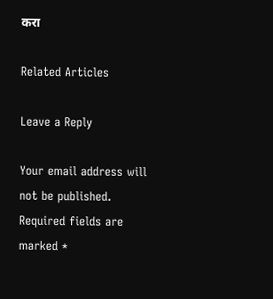करा

Related Articles

Leave a Reply

Your email address will not be published. Required fields are marked *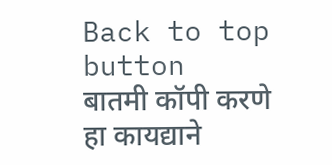Back to top button
बातमी कॉपी करणे हा कायद्याने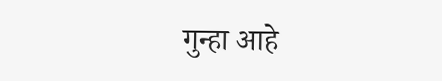गुन्हा आहे